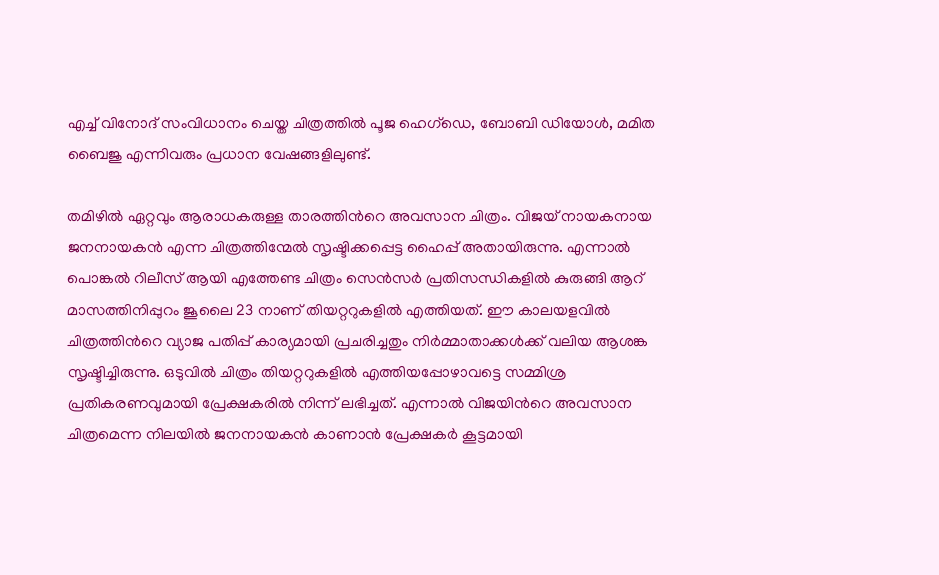എച്ച് വിനോദ് സംവിധാനം ചെയ്ത ചിത്രത്തില്‍ പൂജ ഹെഗ്ഡെ, ബോബി ഡിയോള്‍, മമിത ബൈജു എന്നിവരും പ്രധാന വേഷങ്ങളിലുണ്ട്.

തമിഴില്‍ ഏറ്റവും ആരാധകരുള്ള താരത്തിന്‍റെ അവസാന ചിത്രം. വിജയ് നായകനായ ജനനായകന്‍ എന്ന ചിത്രത്തിന്മേല്‍ സൃഷ്ടിക്കപ്പെട്ട ഹൈപ്പ് അതായിരുന്നു. എന്നാല്‍ പൊങ്കല്‍ റിലീസ് ആയി എത്തേണ്ട ചിത്രം സെന്‍സര്‍ പ്രതിസന്ധികളില്‍ കുരുങ്ങി ആറ് മാസത്തിനിപ്പുറം ജൂലൈ 23 നാണ് തിയറ്ററുകളില്‍ എത്തിയത്. ഈ കാലയളവില്‍ ചിത്രത്തിന്‍റെ വ്യാജ പതിപ്പ് കാര്യമായി പ്രചരിച്ചതും നിര്‍മ്മാതാക്കള്‍ക്ക് വലിയ ആശങ്ക സൃഷ്ടിച്ചിരുന്നു. ഒടുവില്‍ ചിത്രം തിയറ്ററുകളില്‍ എത്തിയപ്പോഴാവട്ടെ സമ്മിശ്ര പ്രതികരണവുമായി പ്രേക്ഷകരില്‍ നിന്ന് ലഭിച്ചത്. എന്നാല്‍ വിജയിന്‍റെ അവസാന ചിത്രമെന്ന നിലയില്‍ ജനനായകന്‍ കാണാന്‍ പ്രേക്ഷകര്‍ കൂട്ടമായി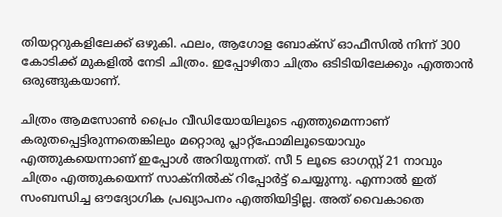തിയറ്ററുകളിലേക്ക് ഒഴുകി. ഫലം, ആഗോള ബോക്സ് ഓഫീസില്‍ നിന്ന് 300 കോടിക്ക് മുകളില്‍ നേടി ചിത്രം. ഇപ്പോഴിതാ ചിത്രം ഒടിടിയിലേക്കും എത്താന്‍ ഒരുങ്ങുകയാണ്.

ചിത്രം ആമസോണ്‍ പ്രൈം വീഡിയോയിലൂടെ എത്തുമെന്നാണ് കരുതപ്പെട്ടിരുന്നതെങ്കിലും മറ്റൊരു പ്ലാറ്റ്‍ഫോമിലൂടെയാവും എത്തുകയെന്നാണ് ഇപ്പോള്‍ അറിയുന്നത്. സീ 5 ലൂടെ ഓഗസ്റ്റ് 21 നാവും ചിത്രം എത്തുകയെന്ന് സാക്നില്‍ക് റിപ്പോര്‍ട്ട് ചെയ്യുന്നു. എന്നാല്‍ ഇത് സംബന്ധിച്ച ഔദ്യോഗിക പ്രഖ്യാപനം എത്തിയിട്ടില്ല. അത് വൈകാതെ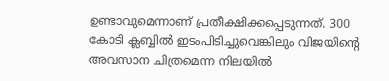ഉണ്ടാവുമെന്നാണ് പ്രതീക്ഷിക്കപ്പെടുന്നത്. 300 കോടി ക്ലബ്ബില്‍ ഇടംപിടിച്ചുവെങ്കിലും വിജയിന്‍റെ അവസാന ചിത്രമെന്ന നിലയില്‍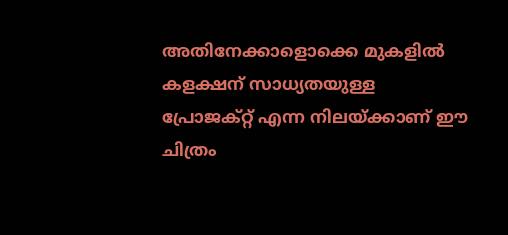അതിനേക്കാളൊക്കെ മുകളില്‍ കളക്ഷന് സാധ്യതയുള്ള പ്രോജക്റ്റ് എന്ന നിലയ്ക്കാണ് ഈ ചിത്രം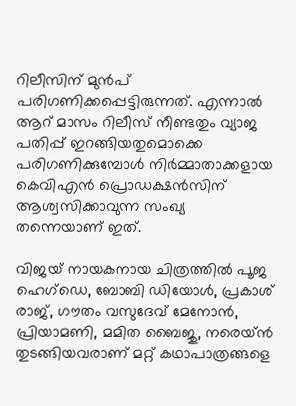റിലീസിന് മുന്‍പ് പരിഗണിക്കപ്പെട്ടിരുന്നത്. എന്നാല്‍ ആറ് മാസം റിലീസ് നീണ്ടതും വ്യാജ പതിപ്പ് ഇറങ്ങിയതുമൊക്കെ പരിഗണിക്കുമ്പോള്‍ നിര്‍മ്മാതാക്കളായ കെവിഎന്‍ പ്രൊഡക്ഷന്‍സിന് ആശ്വസിക്കാവുന്ന സംഖ്യ തന്നെയാണ് ഇത്.

വിജയ് നായകനായ ചിത്രത്തില്‍ പൂജ ഹെഗ്ഡെ, ബോബി ഡിയോള്‍, പ്രകാശ് രാജ്, ഗൗതം വസുദേവ് മേനോന്‍, പ്രിയാമണി, മമിത ബൈജു, നരെയ്ന്‍ തുടങ്ങിയവരാണ് മറ്റ് കഥാപാത്രങ്ങളെ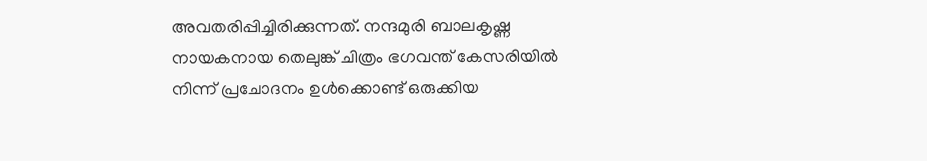അവതരിപ്പിച്ചിരിക്കുന്നത്. നന്ദമുരി ബാലകൃഷ്ണ നായകനായ തെലുങ്ക് ചിത്രം ഭഗവന്ത് കേസരിയില്‍ നിന്ന് പ്രചോദനം ഉള്‍ക്കൊണ്ട് ഒരുക്കിയ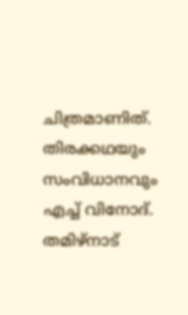ചിത്രമാണിത്. തിരക്കഥയും സംവിധാനവും എച്ച് വിനോദ്. തമിഴ്നാട്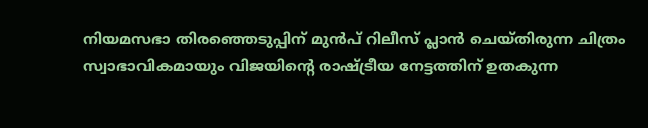നിയമസഭാ തിരഞ്ഞെടുപ്പിന് മുന്‍പ് റിലീസ് പ്ലാന്‍ ചെയ്തിരുന്ന ചിത്രം സ്വാഭാവികമായും വിജയിന്‍റെ രാഷ്ട്രീയ നേട്ടത്തിന് ഉതകുന്ന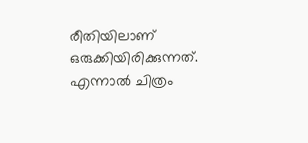രീതിയിലാണ് ഒരുക്കിയിരിക്കുന്നത്. എന്നാല്‍ ചിത്രം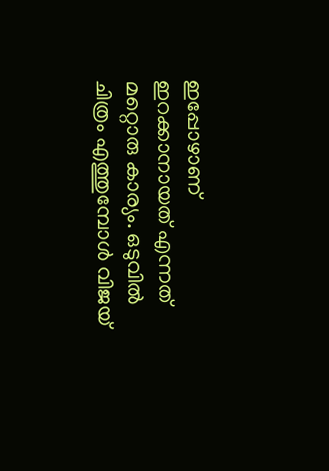ഇപ്പോഴാണ് ഇറക്കാനായത് എന്നത് മറ്റൊരു കാര്യം. ഒടുവില്‍ ചിത്രം എത്തുമ്പോള്‍ വിജയ്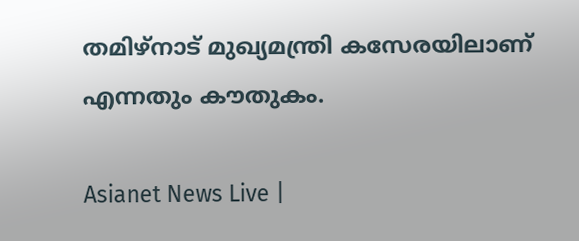തമിഴ്നാട് മുഖ്യമന്ത്രി കസേരയിലാണ് എന്നതും കൗതുകം.

Asianet News Live |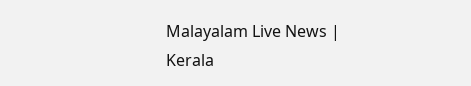Malayalam Live News | Kerala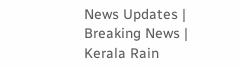News Updates | Breaking News | Kerala Rain